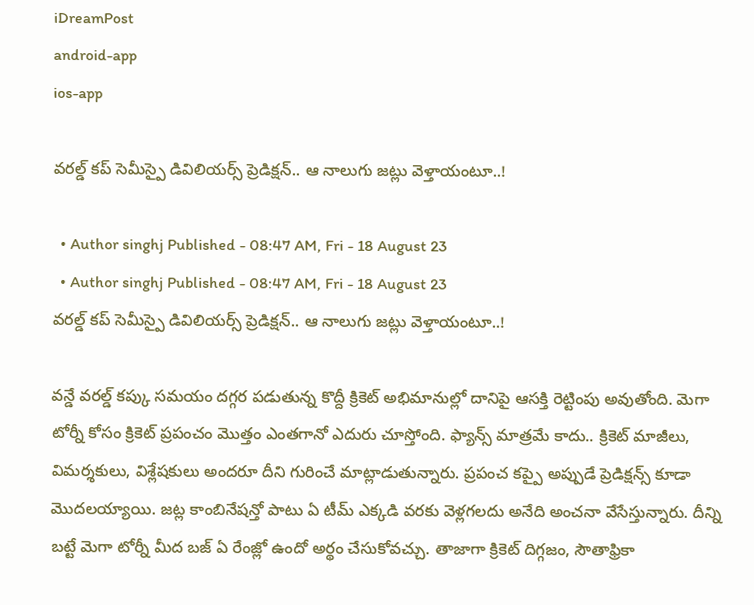iDreamPost
android-app
ios-app

వరల్డ్ కప్ సెమీస్పై డివిలియర్స్ ప్రెడిక్షన్.. ఆ నాలుగు జట్లు వెళ్తాయంటూ..!

  • Author singhj Published - 08:47 AM, Fri - 18 August 23
  • Author singhj Published - 08:47 AM, Fri - 18 August 23
వరల్డ్ కప్ సెమీస్పై డివిలియర్స్ ప్రెడిక్షన్.. ఆ నాలుగు జట్లు వెళ్తాయంటూ..!

వన్డే వరల్డ్ కప్కు సమయం దగ్గర పడుతున్న కొద్దీ క్రికెట్ అభిమానుల్లో దానిపై ఆసక్తి రెట్టింపు అవుతోంది. మెగా టోర్నీ కోసం క్రికెట్ ప్రపంచం మొత్తం ఎంతగానో ఎదురు చూస్తోంది. ఫ్యాన్స్ మాత్రమే కాదు.. క్రికెట్ మాజీలు, విమర్శకులు, విశ్లేషకులు అందరూ దీని గురించే మాట్లాడుతున్నారు. ప్రపంచ కప్పై అప్పుడే ప్రెడిక్షన్స్ కూడా మొదలయ్యాయి. జట్ల కాంబినేషన్తో పాటు ఏ టీమ్ ఎక్కడి వరకు వెళ్లగలదు అనేది అంచనా వేసేస్తున్నారు. దీన్ని బట్టే మెగా టోర్నీ మీద బజ్ ఏ రేంజ్లో ఉందో అర్థం చేసుకోవచ్చు. తాజాగా క్రికెట్ దిగ్గజం, సౌతాఫ్రికా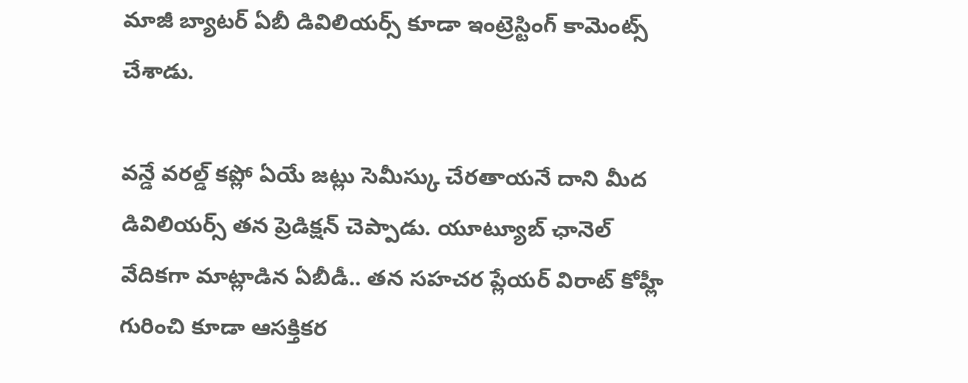మాజీ బ్యాటర్ ఏబీ డివిలియర్స్ కూడా ఇంట్రెస్టింగ్ కామెంట్స్ చేశాడు.

వన్డే వరల్డ్ కప్లో ఏయే జట్లు సెమీస్కు చేరతాయనే దాని మీద డివిలియర్స్ తన ప్రెడిక్షన్ చెప్పాడు. యూట్యూబ్ ఛానెల్ వేదికగా మాట్లాడిన ఏబీడీ.. తన సహచర ప్లేయర్ విరాట్ కోహ్లీ గురించి కూడా ఆసక్తికర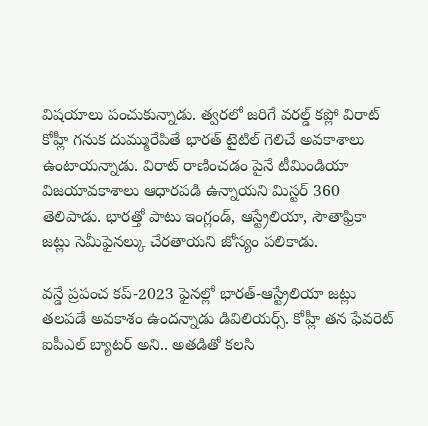విషయాలు పంచుకున్నాడు. త్వరలో జరిగే వరల్డ్ కప్లో విరాట్ కోహ్లీ గనుక దుమ్మురేపితే భారత్ టైటిల్ గెలిచే అవకాశాలు ఉంటాయన్నాడు. విరాట్ రాణించడం పైనే టీమిండియా విజయావకాశాలు ఆధారపడి ఉన్నాయని మిస్టర్ 360 తెలిపాడు. భారత్తో పాటు ఇంగ్లండ్, ఆస్ట్రేలియా, సౌతాఫ్రికా జట్లు సెమీఫైనల్కు చేరతాయని జోస్యం పలికాడు.

వన్డే ప్రపంచ కప్-2023 ఫైనల్లో భారత్-ఆస్ట్రేలియా జట్లు తలపడే అవకాశం ఉందన్నాడు డివిలియర్స్. కోహ్లీ తన ఫేవరెట్ ఐపీఎల్ బ్యాటర్ అని.. అతడితో కలసి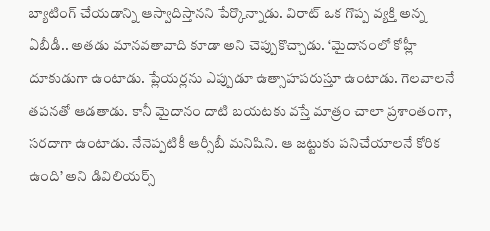బ్యాటింగ్ చేయడాన్ని ఆస్వాదిస్తానని పేర్కొన్నాడు. విరాట్ ఒక గొప్ప వ్యక్తి అన్న ఏబీడీ.. అతడు మానవతావాది కూడా అని చెప్పుకొచ్చాడు. ‘మైదానంలో కోహ్లీ దూకుడుగా ఉంటాడు. ప్లేయర్లను ఎప్పుడూ ఉత్సాహపరుస్తూ ఉంటాడు. గెలవాలనే తపనతో ఆడతాడు. కానీ మైదానం దాటి బయటకు వస్తే మాత్రం చాలా ప్రశాంతంగా, సరదాగా ఉంటాడు. నేనెప్పటికీ ఆర్సీబీ మనిషిని. ఆ జట్టుకు పనిచేయాలనే కోరిక ఉంది’ అని డివిలియర్స్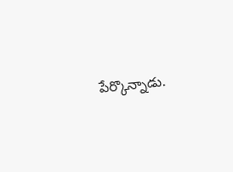పేర్కొన్నాడు.